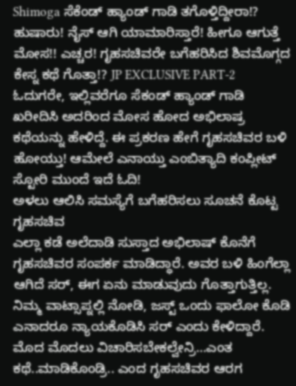Shimoga ಸೆಕೆಂಡ್ ಹ್ಯಾಂಡ್ ಗಾಡಿ ತಗೊಳ್ತಿದ್ದೀರಾ!? ಹುಷಾರು! ನೈಸ್ ಆಗಿ ಯಾಮಾರಿಸ್ತಾರೆ! ಹೀಗೂ ಆಗುತ್ತೆ ಮೋಸ!! ಎಚ್ಚರ! ಗೃಹಸಚಿವರೇ ಬಗೆಹರಿಸಿದ ಶಿವಮೊಗ್ಗದ ಕೇಸ್ನ ಕಥೆ ಗೊತ್ತಾ!? JP EXCLUSIVE PART-2
ಓದುಗರೇ, ಇಲ್ಲಿವರೆಗೂ ಸೆಕಂಡ್ ಹ್ಯಾಂಡ್ ಗಾಡಿ ಖರೀದಿಸಿ ಅದರಿಂದ ಮೋಸ ಹೋದ ಅಭಿಲಾಷ್ರ ಕಥೆಯನ್ನು ಹೇಳಿದ್ದೆ. ಈ ಪ್ರಕರಣ ಹೇಗೆ ಗೃಹಸಚಿವರ ಬಳಿ ಹೋಯ್ತು! ಆಮೇಲೆ ಎನಾಯ್ತು ಎಂಬಿತ್ಯಾದಿ ಕಂಪ್ಲೀಟ್ ಸ್ಟೋರಿ ಮುಂದೆ ಇದೆ ಓದಿ!
ಅಳಲು ಆಲಿಸಿ ಸಮಸ್ಯೆಗೆ ಬಗೆಹರಿಸಲು ಸೂಚನೆ ಕೊಟ್ಟ ಗೃಹಸಚಿವ
ಎಲ್ಲಾ ಕಡೆ ಅಲೆದಾಡಿ ಸುಸ್ತಾದ ಅಭಿಲಾಷ್ ಕೊನೆಗೆ ಗೃಹಸಚಿವರ ಸಂಪರ್ಕ ಮಾಡಿದ್ಧಾರೆ. ಅವರ ಬಳಿ ಹಿಂಗೆಲ್ಲಾ ಆಗಿದೆ ಸರ್, ಈಗ ಏನು ಮಾಡುವುದು ಗೊತ್ತಾಗುತ್ತಿಲ್ಲ.
ನಿಮ್ಮ ವಾಟ್ಸಾಪ್ನಲ್ಲಿ ನೋಡಿ, ಜಸ್ಟ್ ಒಂದು ಫಾಲೋ ಕೊಡಿ
ಎನಾದರೂ ನ್ಯಾಯಕೊಡಿಸಿ ಸರ್ ಎಂದು ಕೇಳಿದ್ದಾರೆ. ಮೊದ ಮೊದಲು ವಿಚಾರಿಸಬೇಕಲ್ವೇನ್ರಿ…ಎಂತ ಕಥೆ..ಮಾಡಿಕೊಂಡ್ರಿ.. ಎಂದ ಗೃಹಸಚಿವರ ಆರಗ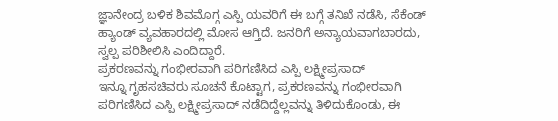ಜ್ಞಾನೇಂದ್ರ ಬಳಿಕ ಶಿವಮೊಗ್ಗ ಎಸ್ಪಿ ಯವರಿಗೆ ಈ ಬಗ್ಗೆ ತನಿಖೆ ನಡೆಸಿ, ಸೆಕೆಂಡ್ ಹ್ಯಾಂಡ್ ವ್ಯವಹಾರದಲ್ಲಿ ಮೋಸ ಆಗ್ತಿದೆ. ಜನರಿಗೆ ಅನ್ಯಾಯವಾಗಬಾರದು, ಸ್ವಲ್ಪ ಪರಿಶೀಲಿಸಿ ಎಂದಿದ್ದಾರೆ.
ಪ್ರಕರಣವನ್ನು ಗಂಭೀರವಾಗಿ ಪರಿಗಣಿಸಿದ ಎಸ್ಪಿ ಲಕ್ಷ್ಮೀಪ್ರಸಾದ್
ಇನ್ನೂ ಗೃಹಸಚಿವರು ಸೂಚನೆ ಕೊಟ್ಟಾಗ, ಪ್ರಕರಣವನ್ನು ಗಂಭೀರವಾಗಿ ಪರಿಗಣಿಸಿದ ಎಸ್ಪಿ ಲಕ್ಷ್ಮೀಪ್ರಸಾದ್ ನಡೆದಿದ್ದೆಲ್ಲವನ್ನು ತಿಳಿದುಕೊಂಡು, ಈ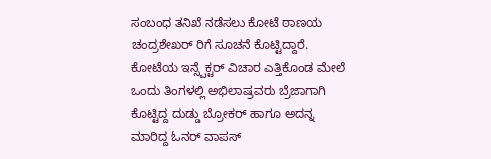ಸಂಬಂಧ ತನಿಖೆ ನಡೆಸಲು ಕೋಟೆ ಠಾಣಯ ಚಂದ್ರಶೇಖರ್ ರಿಗೆ ಸೂಚನೆ ಕೊಟ್ಟಿದ್ದಾರೆ. ಕೋಟೆಯ ಇನ್ಸ್ಪೆಕ್ಟರ್ ವಿಚಾರ ಎತ್ತಿಕೊಂಡ ಮೇಲೆ ಒಂದು ತಿಂಗಳಲ್ಲಿ ಅಭಿಲಾಷ್ರವರು ಬ್ರೆಜಾಗಾಗಿ ಕೊಟ್ಟಿದ್ದ ದುಡ್ಡು ಬ್ರೋಕರ್ ಹಾಗೂ ಅದನ್ನ ಮಾರಿದ್ದ ಓನರ್ ವಾಪಸ್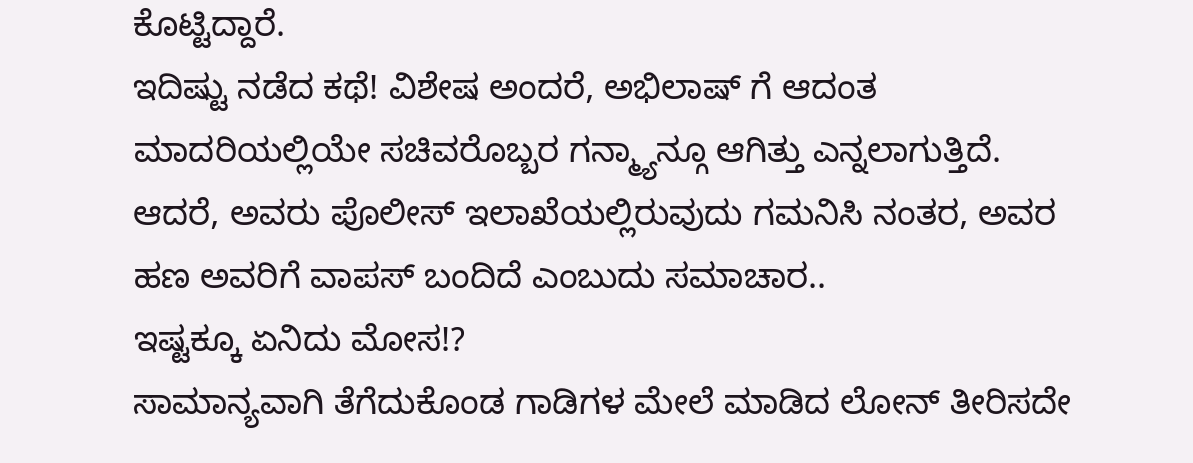ಕೊಟ್ಟಿದ್ದಾರೆ.
ಇದಿಷ್ಟು ನಡೆದ ಕಥೆ! ವಿಶೇಷ ಅಂದರೆ, ಅಭಿಲಾಷ್ ಗೆ ಆದಂತ ಮಾದರಿಯಲ್ಲಿಯೇ ಸಚಿವರೊಬ್ಬರ ಗನ್ಮ್ಯಾನ್ಗೂ ಆಗಿತ್ತು ಎನ್ನಲಾಗುತ್ತಿದೆ. ಆದರೆ, ಅವರು ಪೊಲೀಸ್ ಇಲಾಖೆಯಲ್ಲಿರುವುದು ಗಮನಿಸಿ ನಂತರ, ಅವರ ಹಣ ಅವರಿಗೆ ವಾಪಸ್ ಬಂದಿದೆ ಎಂಬುದು ಸಮಾಚಾರ..
ಇಷ್ಟಕ್ಕೂ ಏನಿದು ಮೋಸ!?
ಸಾಮಾನ್ಯವಾಗಿ ತೆಗೆದುಕೊಂಡ ಗಾಡಿಗಳ ಮೇಲೆ ಮಾಡಿದ ಲೋನ್ ತೀರಿಸದೇ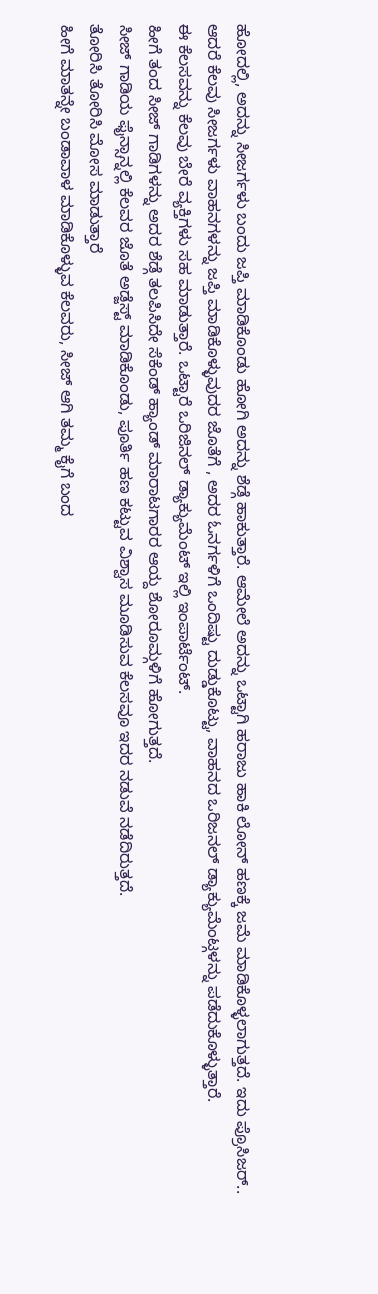ಹೋದಲ್ಲಿ, ಅದನ್ನು ಸೀಜರ್ಗಳು ಬಂದು ಜಪ್ತಿ ಮಾಡಿಕೊಂಡು ಹೋಗಿ ಅದನ್ನು ಶೆಡ್ಗೆ ಹಾಕುತ್ತಾರೆ. ಆಮೇಲೆ ಅದನ್ನು ಒಟ್ಟಾಗಿ ಹರಾಜು ಹಾಕಿ ಲೋನ್ ಹಣಕ್ಕೆ ಜಮೆ ಮಾಡಿಕೊಳ್ಳಲಾಗುತ್ತದೆ. ಇದು ಪ್ರೊಸಿಜರ್..
ಆದರೆ ಕೆಲವು ಸೀಜರ್ಗಳು ವಾಹನಗಳನ್ನು ಜಪ್ತಿ ಮಾಡಿಕೊಳ್ಳುವುದರ ಜೊತೆಗೆ , ಅದರ ಓನರ್ಗಳಿಗೆ ಒಂದಿಷ್ಟು ದುಡ್ಡುಕೊಟ್ಟು, ವಾಹನದ ಒರಿಜನಲ್ ಡ್ಯಾಕ್ಯುಮೆಂಟ್ಗಳನ್ನು ಪಡೆದುಕೊಳ್ಳುತ್ತಾರೆ.
ಈ ಕೆಲಸವನ್ನು ಕೆಲವು ಬೇರೆ ವ್ಯಕ್ತಿಗಳು ಸಹ ಮಾಡುತ್ತಾರೆ. ಒಟ್ಟಾರೆ ಒರಿಜಿನಲ್ ಡ್ಯಾಕ್ಯುಮೆಂಟ್ ಇಲ್ಲಿ ಇಂಪಾರ್ಟೆಂಟ್.
ಹೀಗೆ ತಂದ ಸೀಜ್ ಗಾಡಿಗಳನ್ನು ಅದರ ಶೆಡ್ಗೆ ತಲಪಿಸಿದೇ ಸೆಕೆಂಡ್ ಹ್ಯಾಂಡ್ ಮಾರಾಟಗಾರರ ಆಯ್ದ ಶೋರೂಮ್ಗಳಿಗೆ ಹೋಗುತ್ತದೆ.
ಸೀಜ್ ಗಾಡಿಯ ಫೈನ್ಸಾನ್ನಲ್ಲಿ ಕೆಲವರ ಜೊತೆ ಅಡ್ಜೆಸ್ಟ್ ಮಾಡಿಕೊಂಡು, ಪೂರ್ತಿ ಹಣ ಕಟ್ಟುವ ವಿಶ್ವಾಸ ಮೂಡಿಸುವ ಕೆಲಸವೂ ಇದರ ನಡುವೆ ನಡೆದಿರುತ್ತದೆ.
ತೋರಿಸಿ ತೋರಿಸಿ ಮೋಸ ಮಾಡುತ್ತಾರೆ
ಹೀಗೆ ಮಾತನ್ನೇ ಬಂಡಾವಾಳ ಮಾಡಿಕೊಳ್ಳುವ ಕೆಲವರು, ಸೀಜ್ ಆಗಿ ತಮ್ಮ ಕೈಗೆ ಬಂದ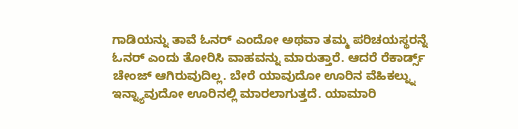ಗಾಡಿಯನ್ನು ತಾವೆ ಓನರ್ ಎಂದೋ ಅಥವಾ ತಮ್ಮ ಪರಿಚಯಸ್ಥರನ್ನೆ ಓನರ್ ಎಂದು ತೋರಿಸಿ ವಾಹವನ್ನು ಮಾರುತ್ತಾರೆ. ಆದರೆ ರೆಕಾರ್ಡ್ಸ್ ಚೇಂಜ್ ಆಗಿರುವುದಿಲ್ಲ. ಬೇರೆ ಯಾವುದೋ ಊರಿನ ವೆಹಿಕಲ್ನ್ನು ಇನ್ನ್ಯಾವುದೋ ಊರಿನಲ್ಲಿ ಮಾರಲಾಗುತ್ತದೆ. ಯಾಮಾರಿ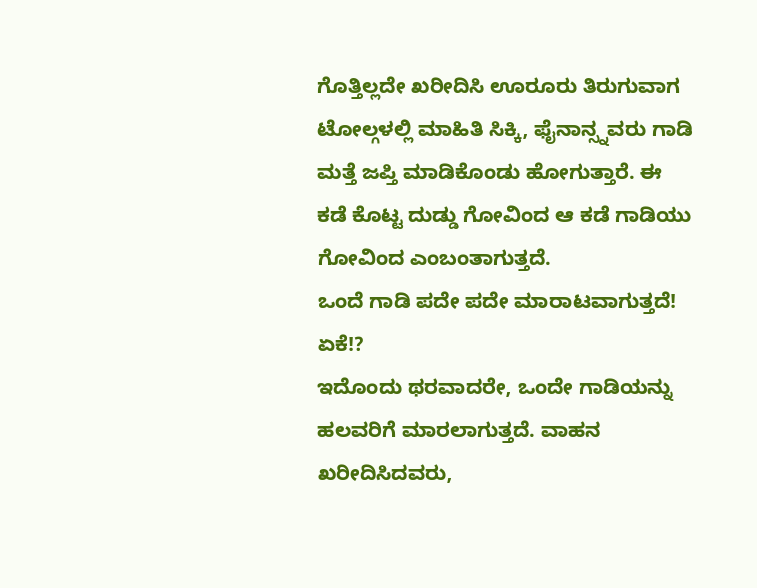ಗೊತ್ತಿಲ್ಲದೇ ಖರೀದಿಸಿ ಊರೂರು ತಿರುಗುವಾಗ ಟೋಲ್ಗಳಲ್ಲಿ ಮಾಹಿತಿ ಸಿಕ್ಕಿ, ಫೈನಾನ್ಸ್ನವರು ಗಾಡಿ ಮತ್ತೆ ಜಪ್ತಿ ಮಾಡಿಕೊಂಡು ಹೋಗುತ್ತಾರೆ. ಈ ಕಡೆ ಕೊಟ್ಟ ದುಡ್ಡು ಗೋವಿಂದ ಆ ಕಡೆ ಗಾಡಿಯು ಗೋವಿಂದ ಎಂಬಂತಾಗುತ್ತದೆ.
ಒಂದೆ ಗಾಡಿ ಪದೇ ಪದೇ ಮಾರಾಟವಾಗುತ್ತದೆ! ಏಕೆ!?
ಇದೊಂದು ಥರವಾದರೇ, ಒಂದೇ ಗಾಡಿಯನ್ನು ಹಲವರಿಗೆ ಮಾರಲಾಗುತ್ತದೆ. ವಾಹನ ಖರೀದಿಸಿದವರು,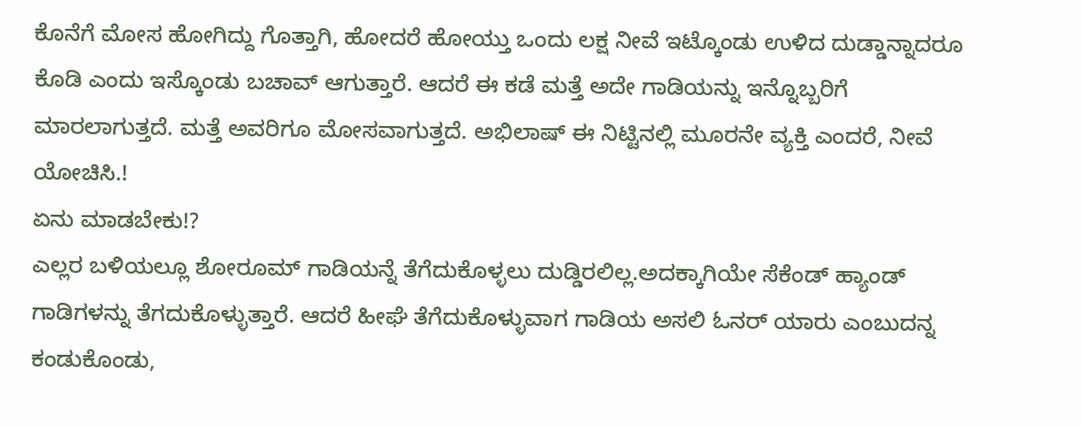ಕೊನೆಗೆ ಮೋಸ ಹೋಗಿದ್ದು ಗೊತ್ತಾಗಿ, ಹೋದರೆ ಹೋಯ್ತು ಒಂದು ಲಕ್ಷ ನೀವೆ ಇಟ್ಕೊಂಡು ಉಳಿದ ದುಡ್ಡಾನ್ನಾದರೂ ಕೊಡಿ ಎಂದು ಇಸ್ಕೊಂಡು ಬಚಾವ್ ಆಗುತ್ತಾರೆ. ಆದರೆ ಈ ಕಡೆ ಮತ್ತೆ ಅದೇ ಗಾಡಿಯನ್ನು ಇನ್ನೊಬ್ಬರಿಗೆ ಮಾರಲಾಗುತ್ತದೆ. ಮತ್ತೆ ಅವರಿಗೂ ಮೋಸವಾಗುತ್ತದೆ. ಅಭಿಲಾಷ್ ಈ ನಿಟ್ಟಿನಲ್ಲಿ ಮೂರನೇ ವ್ಯಕ್ತಿ ಎಂದರೆ, ನೀವೆ ಯೋಚಿಸಿ.!
ಏನು ಮಾಡಬೇಕು!?
ಎಲ್ಲರ ಬಳಿಯಲ್ಲೂ ಶೋರೂಮ್ ಗಾಡಿಯನ್ನೆ ತೆಗೆದುಕೊಳ್ಳಲು ದುಡ್ಡಿರಲಿಲ್ಲ.ಅದಕ್ಕಾಗಿಯೇ ಸೆಕೆಂಡ್ ಹ್ಯಾಂಡ್ ಗಾಡಿಗಳನ್ನು ತೆಗದುಕೊಳ್ಳುತ್ತಾರೆ. ಆದರೆ ಹೀಘೆ ತೆಗೆದುಕೊಳ್ಳುವಾಗ ಗಾಡಿಯ ಅಸಲಿ ಓನರ್ ಯಾರು ಎಂಬುದನ್ನ ಕಂಡುಕೊಂಡು,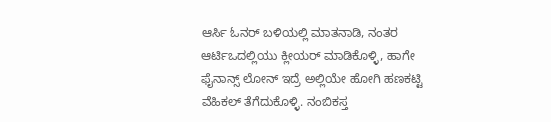ಆರ್ಸಿ ಓನರ್ ಬಳಿಯಲ್ಲಿ ಮಾತನಾಡಿ, ನಂತರ ಆರ್ಟಿಒದಲ್ಲಿಯು ಕ್ಲೀಯರ್ ಮಾಡಿಕೊಳ್ಳಿ, ಹಾಗೇ ಫೈನಾನ್ಸ್ ಲೋನ್ ಇದ್ರೆ ಅಲ್ಲಿಯೇ ಹೋಗಿ ಹಣಕಟ್ಟಿ ವೆಹಿಕಲ್ ತೆಗೆದುಕೊಳ್ಳಿ. ನಂಬಿಕಸ್ತ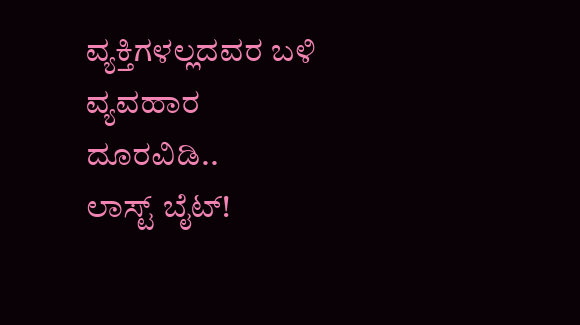ವ್ಯಕ್ತಿಗಳಲ್ಲದವರ ಬಳಿ ವ್ಯವಹಾರ ದೂರವಿಡಿ..
ಲಾಸ್ಟ್ ಬೈಟ್!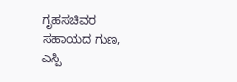ಗೃಹಸಚಿವರ ಸಹಾಯದ ಗುಣ, ಎಸ್ಪಿ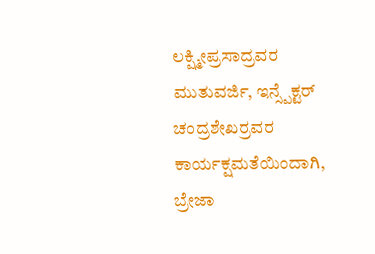ಲಕ್ಷ್ಮೀಪ್ರಸಾದ್ರವರ ಮುತುವರ್ಜಿ, ಇನ್ಸ್ಪೆಕ್ಟರ್ ಚಂದ್ರಶೇಖರ್ರವರ ಕಾರ್ಯಕ್ಷಮತೆಯಿಂದಾಗಿ, ಬ್ರೇಜಾ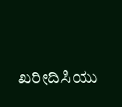ಖರೀದಿಸಿಯು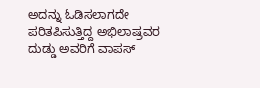ಅದನ್ನು ಓಡಿಸಲಾಗದೇ ಪರಿತಪಿಸುತ್ತಿದ್ದ ಅಭಿಲಾಷ್ರವರ ದುಡ್ಡು ಅವರಿಗೆ ವಾಪಸ್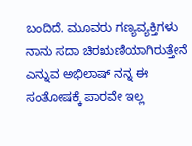ಬಂದಿದೆ. ಮೂವರು ಗಣ್ಯವ್ಯಕ್ತಿಗಳು ನಾನು ಸದಾ ಚಿರಋಣಿಯಾಗಿರುತ್ತೇನೆ ಎನ್ನುವ ಅಭಿಲಾಷ್ ನನ್ನ ಈ ಸಂತೋಷಕ್ಕೆ ಪಾರವೇ ಇಲ್ಲ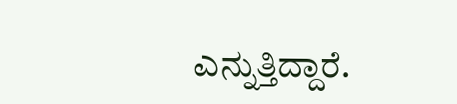ಎನ್ನುತ್ತಿದ್ದಾರೆ.